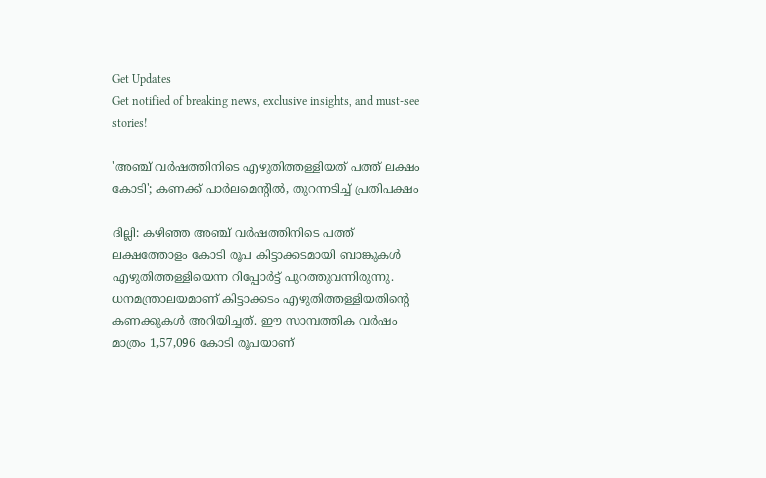Get Updates
Get notified of breaking news, exclusive insights, and must-see stories!

'അഞ്ച് വര്‍ഷത്തിനിടെ എഴുതിത്തള്ളിയത് പത്ത് ലക്ഷം കോടി'; കണക്ക് പാര്‍ലമെന്റില്‍, തുറന്നടിച്ച് പ്രതിപക്ഷം

ദില്ലി: കഴിഞ്ഞ അഞ്ച് വര്‍ഷത്തിനിടെ പത്ത് ലക്ഷത്തോളം കോടി രൂപ കിട്ടാക്കടമായി ബാങ്കുകള്‍ എഴുതിത്തള്ളിയെന്ന റിപ്പോര്‍ട്ട് പുറത്തുവന്നിരുന്നു. ധനമന്ത്രാലയമാണ് കിട്ടാക്കടം എഴുതിത്തള്ളിയതിന്റെ കണക്കുകള്‍ അറിയിച്ചത്. ഈ സാമ്പത്തിക വര്‍ഷം മാത്രം 1,57,096 കോടി രൂപയാണ്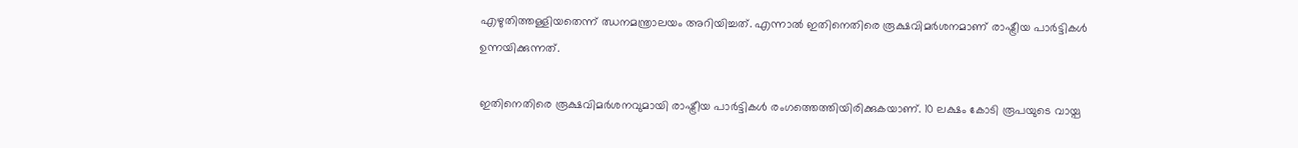എഴുതിത്തള്ളിയതെന്ന് ഝനമന്ത്രാലയം അറിയിച്ചത്. എന്നാല്‍ ഇതിനെതിരെ രൂക്ഷവിമര്‍ശനമാണ് രാഷ്ട്രീയ പാര്‍ട്ടികള്‍ ഉന്നയിക്കുന്നത്.

ഇതിനെതിരെ രൂക്ഷവിമര്‍ശനവുമായി രാഷ്ട്രീയ പാര്‍ട്ടികള്‍ രംഗത്തെത്തിയിരിക്കുകയാണ്. 10 ലക്ഷം കോടി രൂപയുടെ വായ്പ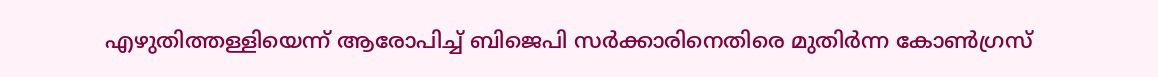എഴുതിത്തള്ളിയെന്ന് ആരോപിച്ച് ബിജെപി സര്‍ക്കാരിനെതിരെ മുതിര്‍ന്ന കോണ്‍ഗ്രസ്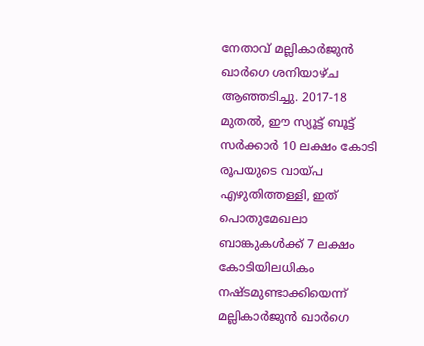നേതാവ് മല്ലികാര്‍ജുന്‍ ഖാര്‍ഗെ ശനിയാഴ്ച ആഞ്ഞടിച്ചു. 2017-18 മുതല്‍, ഈ സ്യൂട്ട് ബൂട്ട് സര്‍ക്കാര്‍ 10 ലക്ഷം കോടി രൂപയുടെ വായ്പ എഴുതിത്തള്ളി, ഇത് പൊതുമേഖലാ ബാങ്കുകള്‍ക്ക് 7 ലക്ഷം കോടിയിലധികം നഷ്ടമുണ്ടാക്കിയെന്ന് മല്ലികാര്‍ജുന്‍ ഖാര്‍ഗെ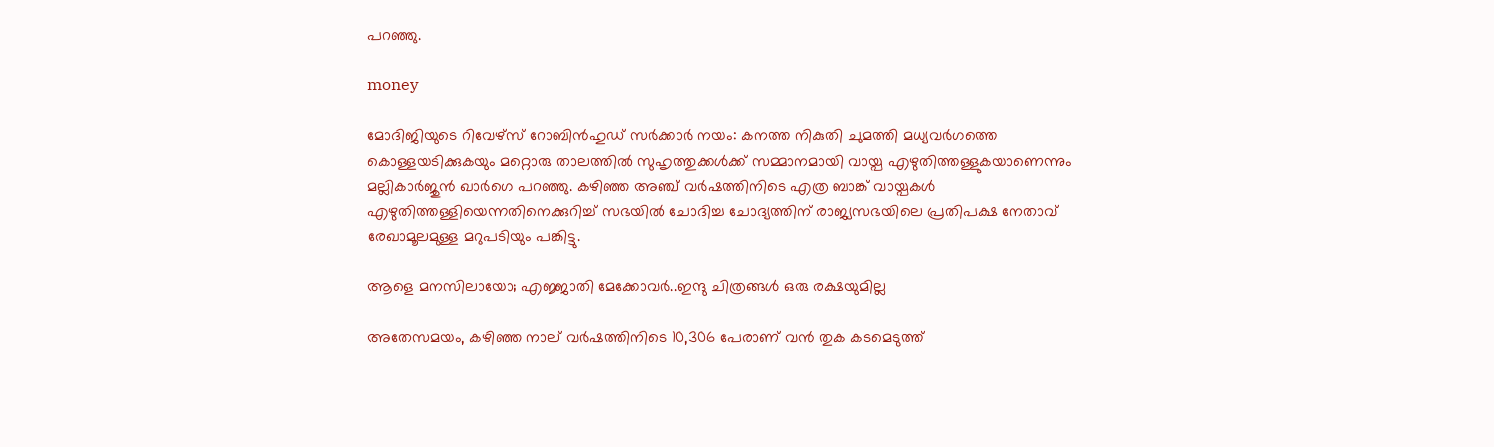പറഞ്ഞു.

money

മോദിജിയുടെ റിവേഴ്‌സ് റോബിന്‍ഹുഡ് സര്‍ക്കാര്‍ നയം: കനത്ത നികുതി ചുമത്തി മധ്യവര്‍ഗത്തെ കൊള്ളയടിക്കുകയും മറ്റൊരു താലത്തില്‍ സുഹൃത്തുക്കള്‍ക്ക് സമ്മാനമായി വായ്പ എഴുതിത്തള്ളുകയാണെന്നും മല്ലികാര്‍ജുന്‍ ഖാര്‍ഗെ പറഞ്ഞു. കഴിഞ്ഞ അഞ്ച് വര്‍ഷത്തിനിടെ എത്ര ബാങ്ക് വായ്പകള്‍ എഴുതിത്തള്ളിയെന്നതിനെക്കുറിച്ച് സഭയില്‍ ചോദിച്ച ചോദ്യത്തിന് രാജ്യസഭയിലെ പ്രതിപക്ഷ നേതാവ് രേഖാമൂലമുള്ള മറുപടിയും പങ്കിട്ടു.

ആളെ മനസിലായോ; എജ്ജാതി മേക്കോവർ..ഇന്ദു ചിത്രങ്ങൾ ഒരു രക്ഷയുമില്ല

അതേസമയം, കഴിഞ്ഞ നാല് വര്‍ഷത്തിനിടെ 10,306 പേരാണ് വന്‍ തുക കടമെടുത്ത്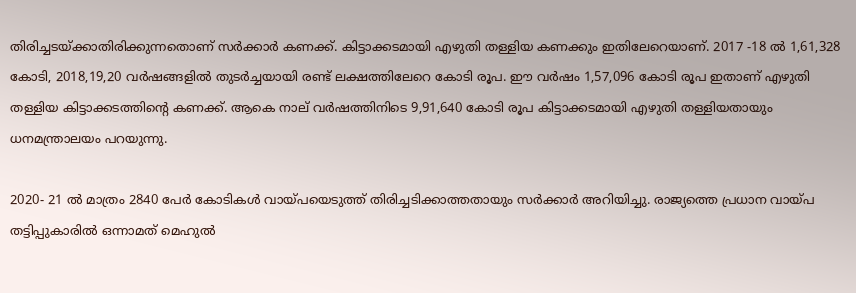തിരിച്ചടയ്ക്കാതിരിക്കുന്നതൊണ് സര്‍ക്കാര്‍ കണക്ക്. കിട്ടാക്കടമായി എഴുതി തള്ളിയ കണക്കും ഇതിലേറെയാണ്. 2017 -18 ല്‍ 1,61,328 കോടി, 2018,19,20 വര്‍ഷങ്ങളില്‍ തുടര്‍ച്ചയായി രണ്ട് ലക്ഷത്തിലേറെ കോടി രൂപ. ഈ വര്‍ഷം 1,57,096 കോടി രൂപ ഇതാണ് എഴുതി തള്ളിയ കിട്ടാക്കടത്തിന്റെ കണക്ക്. ആകെ നാല് വര്‍ഷത്തിനിടെ 9,91,640 കോടി രൂപ കിട്ടാക്കടമായി എഴുതി തള്ളിയതായും ധനമന്ത്രാലയം പറയുന്നു.

2020- 21 ല്‍ മാത്രം 2840 പേര്‍ കോടികള്‍ വായ്പയെടുത്ത് തിരിച്ചടിക്കാത്തതായും സര്‍ക്കാര്‍ അറിയിച്ചു. രാജ്യത്തെ പ്രധാന വായ്പ തട്ടിപ്പുകാരില്‍ ഒന്നാമത് മെഹുല്‍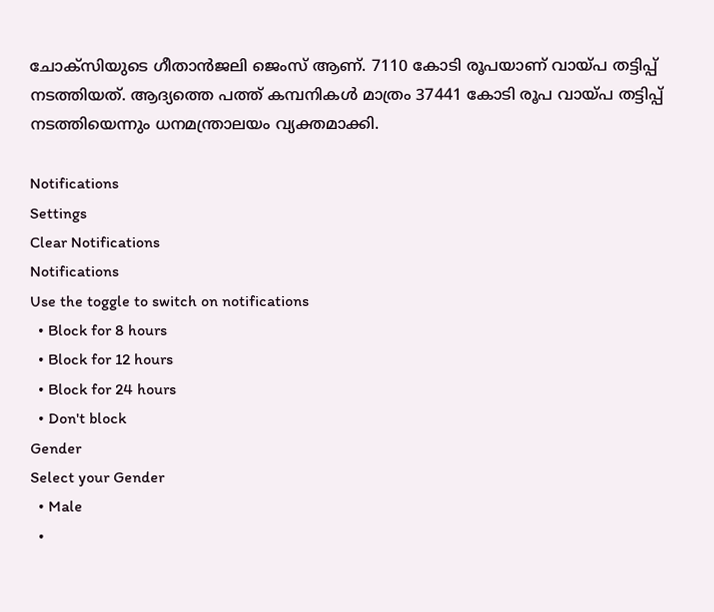ചോക്‌സിയുടെ ഗീതാന്‍ജലി ജെംസ് ആണ്. 7110 കോടി രൂപയാണ് വായ്പ തട്ടിപ്പ് നടത്തിയത്. ആദ്യത്തെ പത്ത് കമ്പനികള്‍ മാത്രം 37441 കോടി രൂപ വായ്പ തട്ടിപ്പ് നടത്തിയെന്നും ധനമന്ത്രാലയം വ്യക്തമാക്കി.

Notifications
Settings
Clear Notifications
Notifications
Use the toggle to switch on notifications
  • Block for 8 hours
  • Block for 12 hours
  • Block for 24 hours
  • Don't block
Gender
Select your Gender
  • Male
  •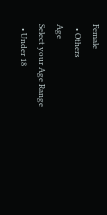Female
  • Others
Age
Select your Age Range
  • Under 18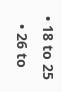• 18 to 25
  • 26 to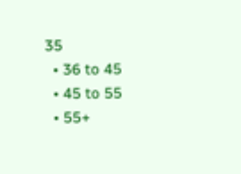35
  • 36 to 45
  • 45 to 55
  • 55+